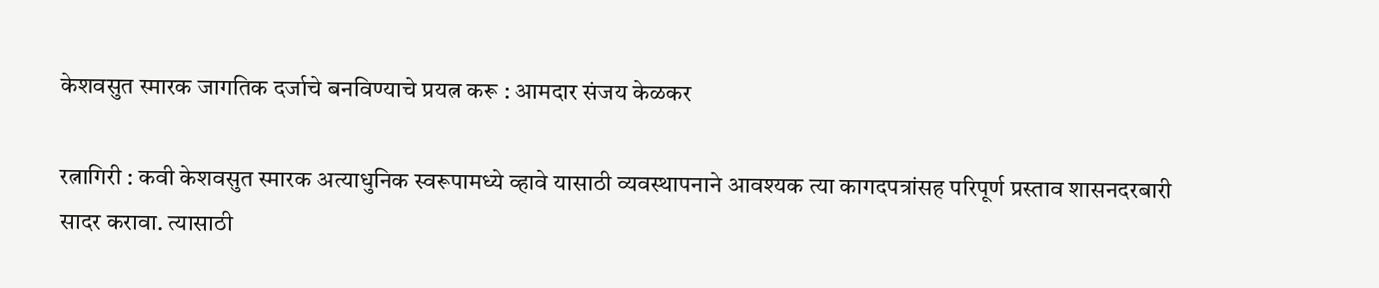केशवसुत स्मारक जागतिक दर्जाचे बनविण्याचे प्रयत्न करू : आमदार संजय केळकर

रत्नागिरी : कवी केशवसुत स्मारक अत्याधुनिक स्वरूपामध्ये व्हावे यासाठी व्यवस्थापनाने आवश्यक त्या कागदपत्रांसह परिपूर्ण प्रस्ताव शासनदरबारी सादर करावा. त्यासाठी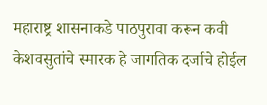महाराष्ट्र शासनाकडे पाठपुरावा करून कवी केशवसुतांचे स्मारक हे जागतिक दर्जाचे होईल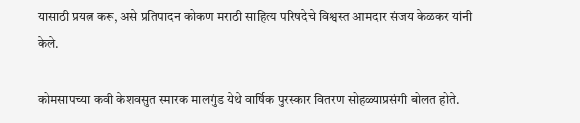यासाठी प्रयत्न करू, असे प्रतिपादन कोकण मराठी साहित्य परिषदेचे विश्वस्त आमदार संजय केळकर यांनी केले.

कोमसापच्या कवी केशवसुत स्मारक मालगुंड येथे वार्षिक पुरस्कार वितरण सोहळ्याप्रसंगी बोलत होते.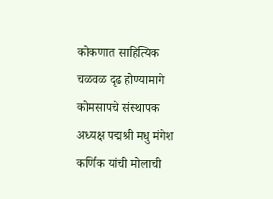कोकणात साहित्यिक चळवळ दृढ होण्यामागे कोमसापचे संस्थापक अध्यक्ष पद्मश्री मधु मंगेश कर्णिक यांची मोलाची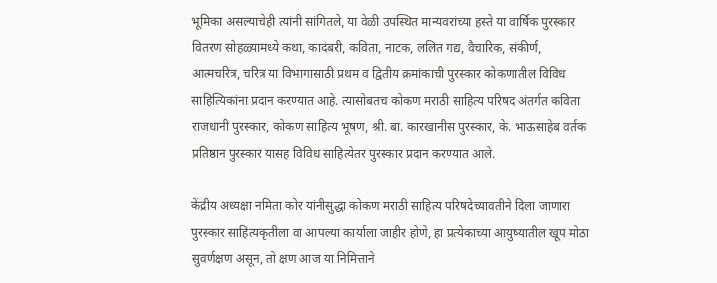भूमिका असल्याचेही त्यांनी सांगितले, या वेळी उपस्थित मान्यवरांच्या हस्ते या वार्षिक पुरस्कार वितरण सोहळ्यामध्ये कथा, कादंबरी, कविता, नाटक, ललित गद्य, वैचारिक, संकीर्ण, आत्मचरित्र, चरित्र या विभागासाठी प्रथम व द्वितीय क्रमांकाची पुरस्कार कोकणातील विविध साहित्यिकांना प्रदान करण्यात आहे. त्यासोबतच कोकण मराठी साहित्य परिषद अंतर्गत कविता राजधानी पुरस्कार, कोकण साहित्य भूषण, श्री. बा. कारखानीस पुरस्कार, के. भाऊसाहेब वर्तक प्रतिष्ठान पुरस्कार यासह विविध साहित्येतर पुरस्कार प्रदान करण्यात आले.

केंद्रीय अध्यक्षा नमिता कोर यांनीसुद्धा कोकण मराठी साहित्य परिषदेच्यावतीने दिला जाणारा पुरस्कार साहित्यकृतीला वा आपल्या कार्याला जाहीर होणे, हा प्रत्येकाच्या आयुष्यातील खूप मोठा सुवर्णक्षण असून, तो क्षण आज या निमित्ताने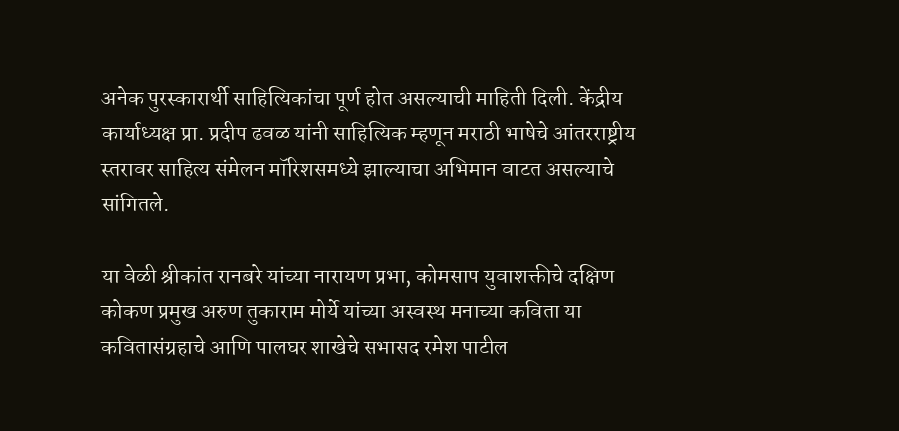अनेक पुरस्कारार्थी साहित्यिकांचा पूर्ण होत असल्याची माहिती दिली. केंद्रीय कार्याध्यक्ष प्रा. प्रदीप ढवळ यांनी साहित्यिक म्हणून मराठी भाषेचे आंतरराष्ट्रीय स्तरावर साहित्य संमेलन मॉरिशसमध्ये झाल्याचा अभिमान वाटत असल्याचे सांगितले.

या वेळी श्रीकांत रानबरे यांच्या नारायण प्रभा, कोमसाप युवाशक्तीचे दक्षिण कोकण प्रमुख अरुण तुकाराम मोर्ये यांच्या अस्वस्थ मनाच्या कविता या कवितासंग्रहाचे आणि पालघर शाखेचे सभासद रमेश पाटील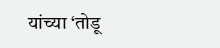यांच्या ‘तोडू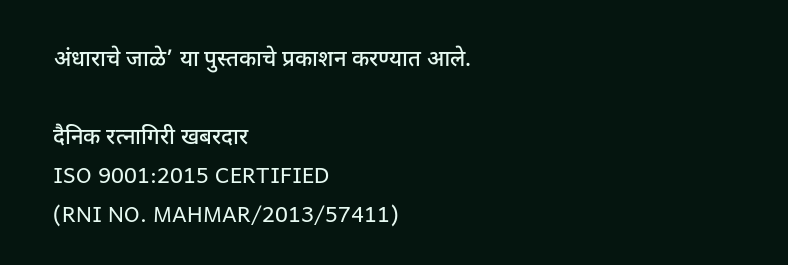अंधाराचे जाळे’ या पुस्तकाचे प्रकाशन करण्यात आले.

दैनिक रत्नागिरी खबरदार
ISO 9001:2015 CERTIFIED
(RNI NO. MAHMAR/2013/57411)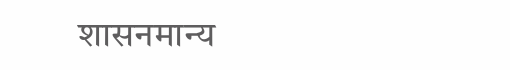शासनमान्य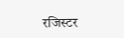रजिस्टर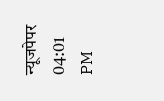न्यूजपेपर
04:01 PM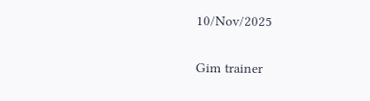10/Nov/2025

Gim trainer